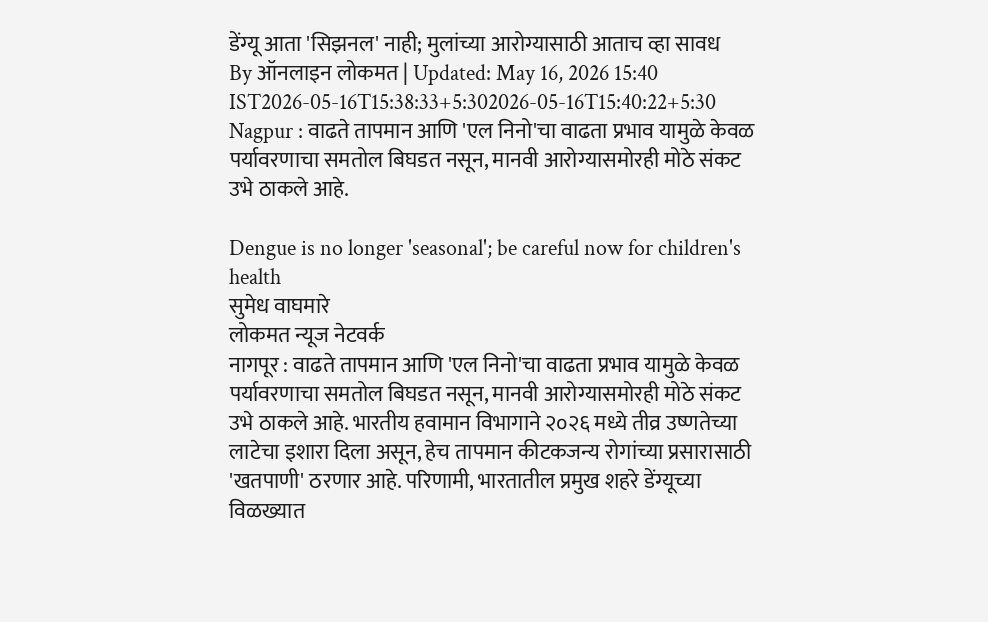डेंग्यू आता 'सिझनल' नाही; मुलांच्या आरोग्यासाठी आताच व्हा सावध
By ऑनलाइन लोकमत | Updated: May 16, 2026 15:40 IST2026-05-16T15:38:33+5:302026-05-16T15:40:22+5:30
Nagpur : वाढते तापमान आणि 'एल निनो'चा वाढता प्रभाव यामुळे केवळ पर्यावरणाचा समतोल बिघडत नसून, मानवी आरोग्यासमोरही मोठे संकट उभे ठाकले आहे.

Dengue is no longer 'seasonal'; be careful now for children's health
सुमेध वाघमारे
लोकमत न्यूज नेटवर्क
नागपूर : वाढते तापमान आणि 'एल निनो'चा वाढता प्रभाव यामुळे केवळ पर्यावरणाचा समतोल बिघडत नसून, मानवी आरोग्यासमोरही मोठे संकट उभे ठाकले आहे. भारतीय हवामान विभागाने २०२६ मध्ये तीव्र उष्णतेच्या लाटेचा इशारा दिला असून, हेच तापमान कीटकजन्य रोगांच्या प्रसारासाठी 'खतपाणी' ठरणार आहे. परिणामी, भारतातील प्रमुख शहरे डेंग्यूच्या विळख्यात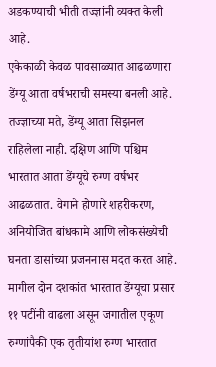अडकण्याची भीती तज्ज्ञांनी व्यक्त केली आहे.
एकेकाळी केवळ पावसाळ्यात आढळणारा डेंग्यू आता वर्षभराची समस्या बनली आहे. तज्ज्ञाच्या मते, डेंग्यू आता सिझनल राहिलेला नाही. दक्षिण आणि पश्चिम भारतात आता डेंग्यूचे रुग्ण वर्षभर आढळतात. वेगाने होणारे शहरीकरण, अनियोजित बांधकामे आणि लोकसंख्येची घनता डासांच्या प्रजननास मदत करत आहे. मागील दोन दशकांत भारतात डेंग्यूचा प्रसार ११ पटींनी वाढला असून जगातील एकूण रुग्णांपैकी एक तृतीयांश रुग्ण भारतात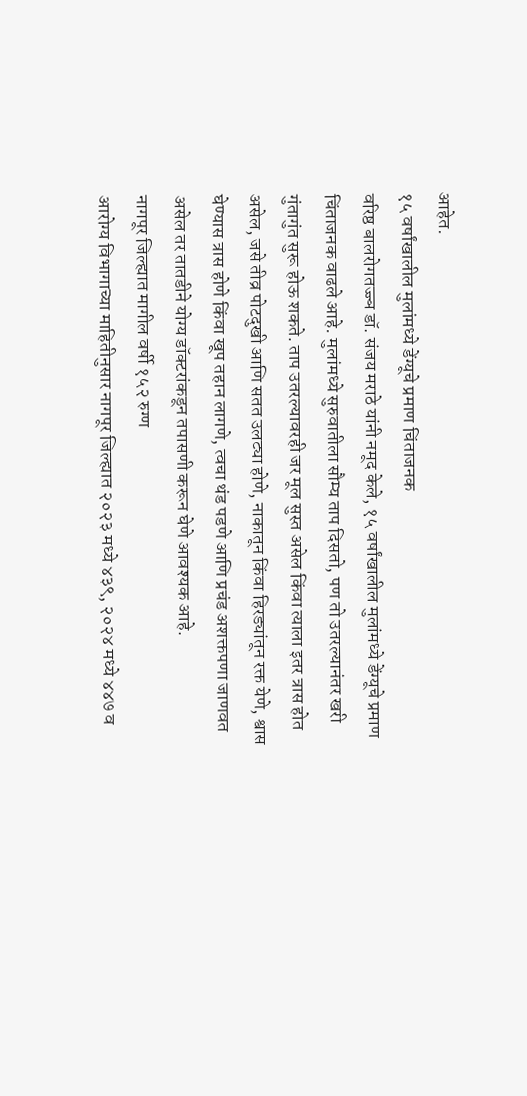आहेत.
१५ वर्षांखालील मुलांमध्ये डेंग्यूचे प्रमाण चिंताजनक
वरिष्ठ बालरोगतज्ज्ञ डॉ. संजय मराठे यांनी नमूद केले, १५ वर्षांखालील मुलांमध्ये डेंग्यूचे प्रमाण चिंताजनक वाढले आहे. मुलांमध्ये सुरुवातीला सौम्य ताप दिसतो, पण तो उतरल्यानंतर खरी गुंतागुंत सुरू होऊ शकते. ताप उतरल्यावरही जर मूल सुस्त असेल किंवा त्याला इतर त्रास होत असेल, जसे तीव्र पोटदुखी आणि सतत उलट्या होणे, नाकातून किंवा हिरड्यांतून रक्त येणे, श्वास घेण्यास त्रास होणे किंवा खूप तहान लागणे, त्वचा थंड पडणे आणि प्रचंड अशक्तपणा जाणवत असेल तर तातडीने योग्य डॉक्टरांकडून तपासणी करून घेणे आवश्यक आहे.
नागपूर जिल्ह्यात मागील वर्षी १५२ रुग्ण
आरोग्य विभागाच्या माहितीनुसार नागपूर जिल्ह्यात २०२३ मध्ये ४३९, २०२४ मध्ये ४४७ व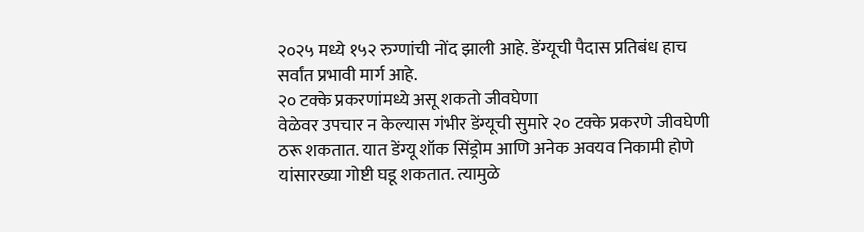२०२५ मध्ये १५२ रुग्णांची नोंद झाली आहे. डेंग्यूची पैदास प्रतिबंध हाच सर्वांत प्रभावी मार्ग आहे.
२० टक्के प्रकरणांमध्ये असू शकतो जीवघेणा
वेळेवर उपचार न केल्यास गंभीर डेंग्यूची सुमारे २० टक्के प्रकरणे जीवघेणी ठरू शकतात. यात डेंग्यू शॉक सिंड्रोम आणि अनेक अवयव निकामी होणे यांसारख्या गोष्टी घडू शकतात. त्यामुळे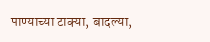पाण्याच्या टाक्या, बादल्या,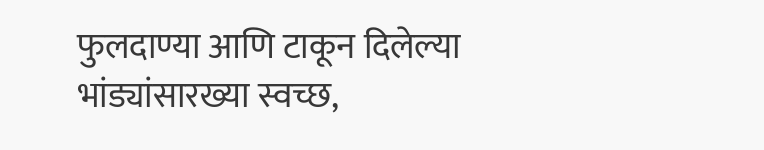फुलदाण्या आणि टाकून दिलेल्या भांड्यांसारख्या स्वच्छ,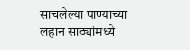साचलेल्या पाण्याच्या लहान साठ्यांमध्ये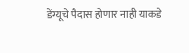डेंग्यूचे पैदास होणार नाही याकडे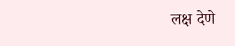लक्ष देणे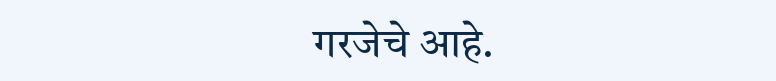गरजेचे आहे.